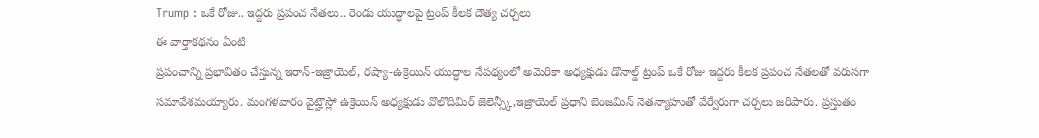Trump : ఒకే రోజు.. ఇద్దరు ప్రపంచ నేతలు.. రెండు యుద్ధాలపై ట్రంప్ కీలక దౌత్య చర్చలు
ఈ వార్తాకథనం ఏంటి
ప్రపంచాన్ని ప్రభావితం చేస్తున్న ఇరాన్-ఇజ్రాయెల్, రష్యా-ఉక్రెయిన్ యుద్ధాల నేపథ్యంలో అమెరికా అధ్యక్షుడు డొనాల్డ్ ట్రంప్ ఒకే రోజు ఇద్దరు కీలక ప్రపంచ నేతలతో వరుసగా సమావేశమయ్యారు. మంగళవారం వైట్హౌస్లో ఉక్రెయిన్ అధ్యక్షుడు వొలొదిమిర్ జెలెన్స్కీ,ఇజ్రాయెల్ ప్రధాని బెంజమిన్ నెతన్యాహుతో వేర్వేరుగా చర్చలు జరిపారు. ప్రస్తుతం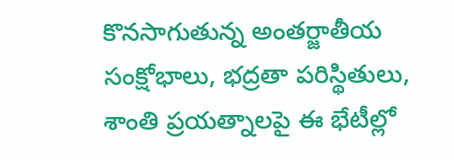కొనసాగుతున్న అంతర్జాతీయ సంక్షోభాలు, భద్రతా పరిస్థితులు, శాంతి ప్రయత్నాలపై ఈ భేటీల్లో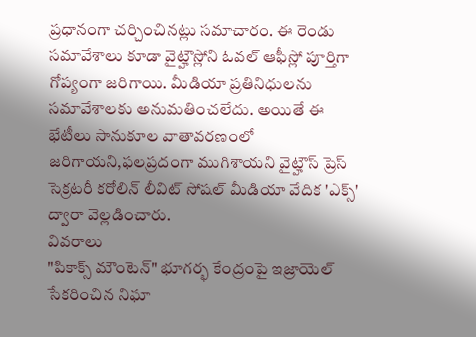ప్రధానంగా చర్చించినట్లు సమాచారం. ఈ రెండు సమావేశాలు కూడా వైట్హౌస్లోని ఓవల్ ఆఫీస్లో పూర్తిగా గోప్యంగా జరిగాయి. మీడియా ప్రతినిధులను సమావేశాలకు అనుమతించలేదు. అయితే ఈ భేటీలు సానుకూల వాతావరణంలో జరిగాయని,ఫలప్రదంగా ముగిశాయని వైట్హౌస్ ప్రెస్ సెక్రటరీ కరోలిన్ లీవిట్ సోషల్ మీడియా వేదిక 'ఎక్స్' ద్వారా వెల్లడించారు.
వివరాలు
"పికాక్స్ మౌంటెన్" భూగర్భ కేంద్రంపై ఇజ్రాయెల్ సేకరించిన నిఘా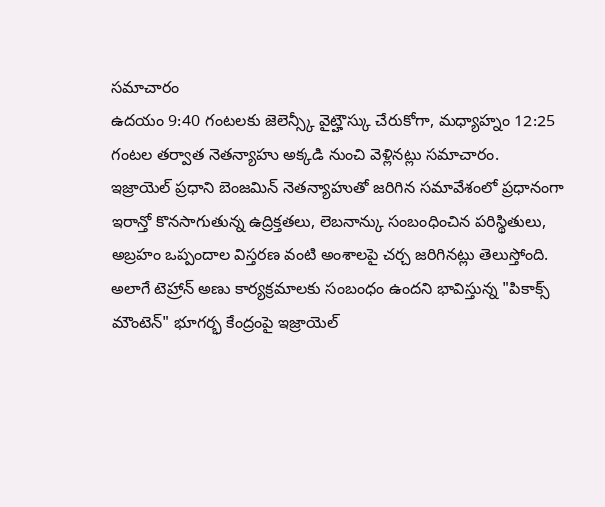సమాచారం
ఉదయం 9:40 గంటలకు జెలెన్స్కీ వైట్హౌస్కు చేరుకోగా, మధ్యాహ్నం 12:25 గంటల తర్వాత నెతన్యాహు అక్కడి నుంచి వెళ్లినట్లు సమాచారం.
ఇజ్రాయెల్ ప్రధాని బెంజమిన్ నెతన్యాహుతో జరిగిన సమావేశంలో ప్రధానంగా ఇరాన్తో కొనసాగుతున్న ఉద్రిక్తతలు, లెబనాన్కు సంబంధించిన పరిస్థితులు, అబ్రహం ఒప్పందాల విస్తరణ వంటి అంశాలపై చర్చ జరిగినట్లు తెలుస్తోంది.
అలాగే టెహ్రాన్ అణు కార్యక్రమాలకు సంబంధం ఉందని భావిస్తున్న "పికాక్స్ మౌంటెన్" భూగర్భ కేంద్రంపై ఇజ్రాయెల్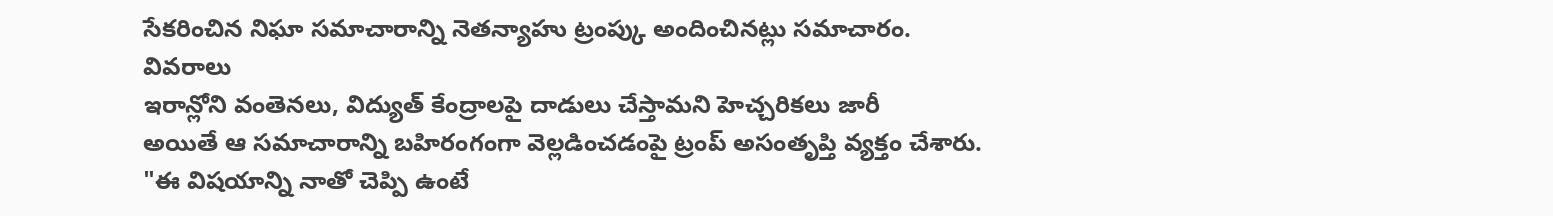సేకరించిన నిఘా సమాచారాన్ని నెతన్యాహు ట్రంప్కు అందించినట్లు సమాచారం.
వివరాలు
ఇరాన్లోని వంతెనలు, విద్యుత్ కేంద్రాలపై దాడులు చేస్తామని హెచ్చరికలు జారీ
అయితే ఆ సమాచారాన్ని బహిరంగంగా వెల్లడించడంపై ట్రంప్ అసంతృప్తి వ్యక్తం చేశారు.
"ఈ విషయాన్ని నాతో చెప్పి ఉంటే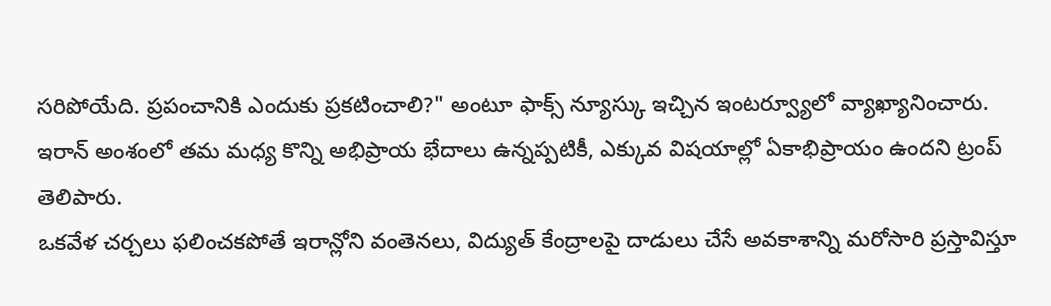సరిపోయేది. ప్రపంచానికి ఎందుకు ప్రకటించాలి?" అంటూ ఫాక్స్ న్యూస్కు ఇచ్చిన ఇంటర్వ్యూలో వ్యాఖ్యానించారు.
ఇరాన్ అంశంలో తమ మధ్య కొన్ని అభిప్రాయ భేదాలు ఉన్నప్పటికీ, ఎక్కువ విషయాల్లో ఏకాభిప్రాయం ఉందని ట్రంప్ తెలిపారు.
ఒకవేళ చర్చలు ఫలించకపోతే ఇరాన్లోని వంతెనలు, విద్యుత్ కేంద్రాలపై దాడులు చేసే అవకాశాన్ని మరోసారి ప్రస్తావిస్తూ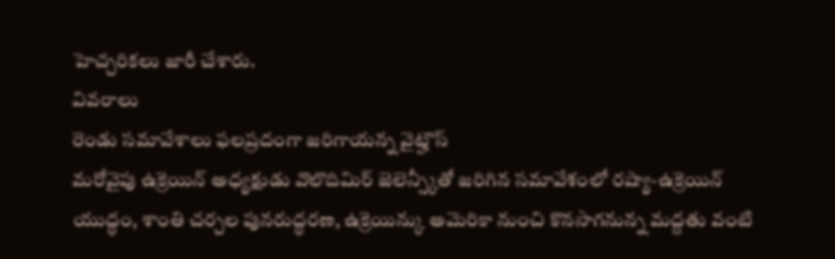హెచ్చరికలు జారీ చేశారు.
వివరాలు
రెండు సమావేశాలు ఫలప్రదంగా జరిగాయన్న వైట్హౌస్
మరోవైపు ఉక్రెయిన్ అధ్యక్షుడు వొలొదిమిర్ జెలెన్స్కీతో జరిగిన సమావేశంలో రష్యా-ఉక్రెయిన్ యుద్ధం, శాంతి చర్చల పునరుద్ధరణ, ఉక్రెయిన్కు అమెరికా నుంచి కొనసాగనున్న మద్దతు వంటి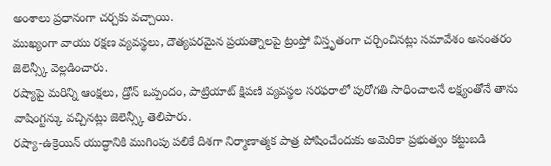అంశాలు ప్రధానంగా చర్చకు వచ్చాయి.
ముఖ్యంగా వాయు రక్షణ వ్యవస్థలు, దౌత్యపరమైన ప్రయత్నాలపై ట్రంప్తో విస్తృతంగా చర్చించినట్లు సమావేశం అనంతరం జెలెన్స్కీ వెల్లడించారు.
రష్యాపై మరిన్ని ఆంక్షలు, డ్రోన్ ఒప్పందం, పాట్రియాట్ క్షిపణి వ్యవస్థల సరఫరాలో పురోగతి సాధించాలనే లక్ష్యంతోనే తాను వాషింగ్టన్కు వచ్చినట్లు జెలెన్స్కీ తెలిపారు.
రష్యా-ఉక్రెయిన్ యుద్ధానికి ముగింపు పలికే దిశగా నిర్మాణాత్మక పాత్ర పోషించేందుకు అమెరికా ప్రభుత్వం కట్టుబడి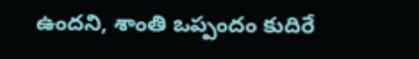ఉందని, శాంతి ఒప్పందం కుదిరే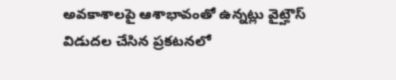అవకాశాలపై ఆశాభావంతో ఉన్నట్లు వైట్హౌస్ విడుదల చేసిన ప్రకటనలో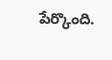పేర్కొంది.